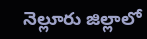నెల్లూరు జిల్లాలో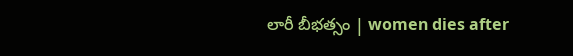లారీ బీభత్సం | women dies after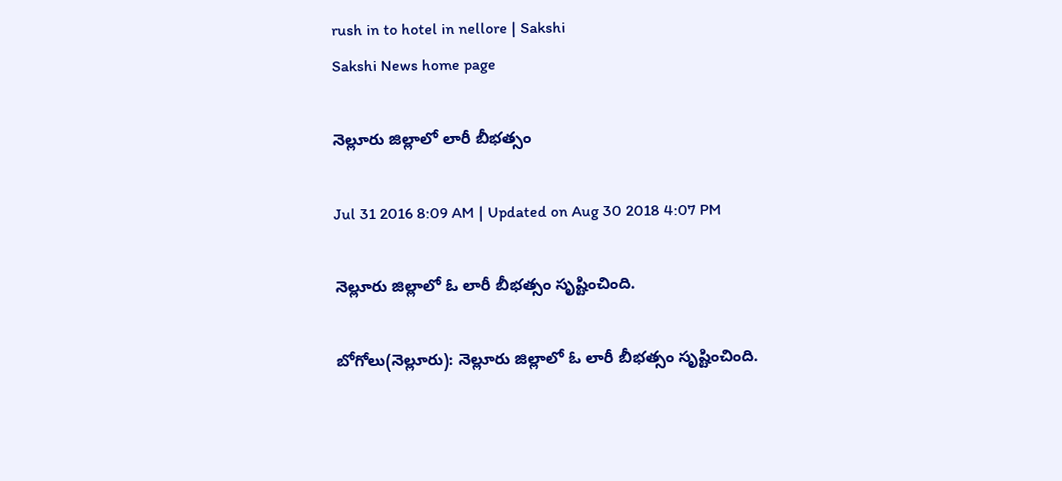rush in to hotel in nellore | Sakshi
Sakshi News home page

నెల్లూరు జిల్లాలో లారీ బీభత్సం

Jul 31 2016 8:09 AM | Updated on Aug 30 2018 4:07 PM

నెల్లూరు జిల్లాలో ఓ లారీ బీభత్సం సృష్టించింది.

బోగోలు(నెల్లూరు): నెల్లూరు జిల్లాలో ఓ లారీ బీభత్సం సృష్టించింది.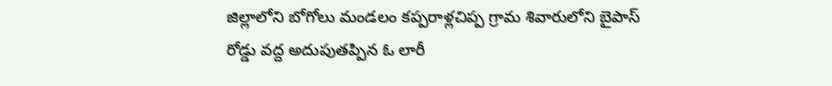జిల్లాలోని బోగోలు మండలం కప్పరాళ్లచిప్ప గ్రామ శివారులోని బైపాస్ రోడ్డు వద్ద అదుపుతప్పిన ఓ లారీ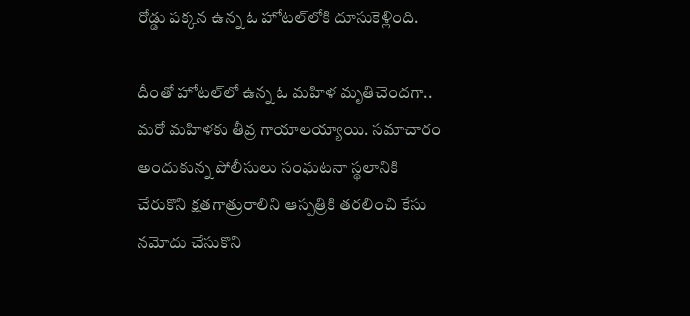రోడ్డు పక్కన ఉన్న ఓ హోటల్‌లోకి దూసుకెళ్లింది.

దీంతో హోటల్‌లో ఉన్న ఓ మహిళ మృతిచెందగా.. మరో మహిళకు తీవ్ర గాయాలయ్యాయి. సమాచారం అందుకున్న పోలీసులు సంఘటనా స్థలానికి చేరుకొని క్షతగాత్రురాలిని ఆస్పత్రికి తరలించి కేసు నమోదు చేసుకొని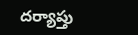దర్యాప్తు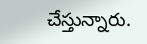చేస్తున్నారు.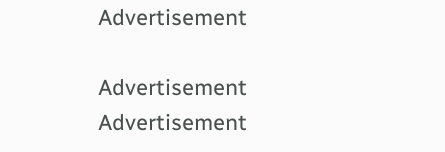Advertisement

Advertisement
Advertisement